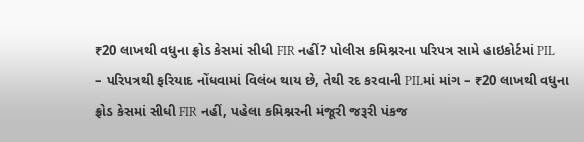₹20 લાખથી વધુના ફ્રોડ કેસમાં સીધી FIR નહીં? પોલીસ કમિશ્નરના પરિપત્ર સામે હાઇકોર્ટમાં PIL
– પરિપત્રથી ફરિયાદ નોંધવામાં વિલંબ થાય છે, તેથી રદ કરવાની PILમાં માંગ – ₹20 લાખથી વધુના ફ્રોડ કેસમાં સીધી FIR નહીં, પહેલા કમિશ્નરની મંજૂરી જરૂરી પંકજ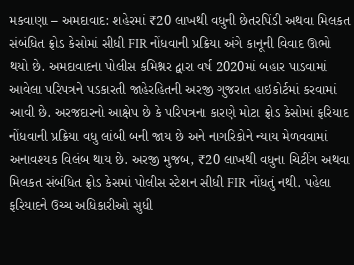મકવાણા – અમદાવાદ: શહેરમાં ₹20 લાખથી વધુની છેતરપિંડી અથવા મિલકત સંબંધિત ફ્રોડ કેસોમાં સીધી FIR નોંધવાની પ્રક્રિયા અંગે કાનૂની વિવાદ ઊભો થયો છે. અમદાવાદના પોલીસ કમિશ્નર દ્વારા વર્ષ 2020માં બહાર પાડવામાં આવેલા પરિપત્રને પડકારતી જાહેરહિતની અરજી ગુજરાત હાઇકોર્ટમાં કરવામાં આવી છે. અરજદારનો આક્ષેપ છે કે પરિપત્રના કારણે મોટા ફ્રોડ કેસોમાં ફરિયાદ નોંધવાની પ્રક્રિયા વધુ લાંબી બની જાય છે અને નાગરિકોને ન્યાય મેળવવામાં અનાવશ્યક વિલંબ થાય છે. અરજી મુજબ, ₹20 લાખથી વધુના ચિટીંગ અથવા મિલકત સંબંધિત ફ્રોડ કેસમાં પોલીસ સ્ટેશન સીધી FIR નોંધતું નથી. પહેલા ફરિયાદને ઉચ્ચ અધિકારીઓ સુધી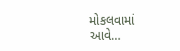મોકલવામાં આવે…